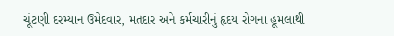ચૂંટણી દરમ્યાન ઉમેદવાર, મતદાર અને કર્મચારીનું હૃદય રોગના હૂમલાથી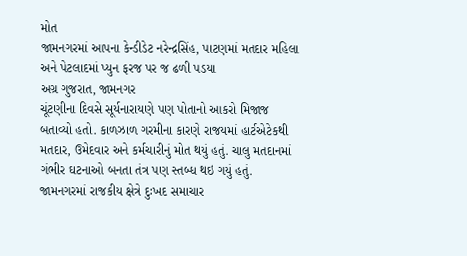મોત
જામનગરમાં આપના કેન્ડીડેટ નરેન્દ્રસિંહ, પાટણમાં મતદાર મહિલા અને પેટલાદમાં પ્યુન ફરજ પર જ ઢળી પડયા
અગ્ર ગુજરાત, જામનગર
ચૂંટણીના દિવસે સૂર્યનારાયણે પણ પોતાનો આકરો મિજાજ બતાવ્યો હતો. કાળઝાળ ગરમીના કારણે રાજયમાં હાર્ટએટેકથી મતદાર, ઉમેદવાર અને કર્મચારીનું મોત થયું હતું. ચાલુ મતદાનમાં ગંભીર ઘટનાઓ બનતા તંત્ર પણ સ્તબ્ધ થઇ ગયું હતું.
જામનગરમાં રાજકીય ક્ષેત્રે દુઃખદ સમાચાર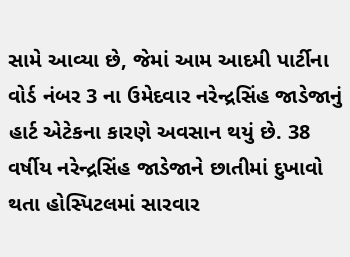સામે આવ્યા છે, જેમાં આમ આદમી પાર્ટીના વોર્ડ નંબર 3 ના ઉમેદવાર નરેન્દ્રસિંહ જાડેજાનું હાર્ટ એટેકના કારણે અવસાન થયું છે. 38 વર્ષીય નરેન્દ્રસિંહ જાડેજાને છાતીમાં દુખાવો થતા હોસ્પિટલમાં સારવાર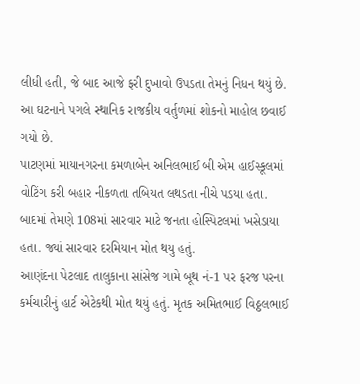લીધી હતી, જે બાદ આજે ફરી દુખાવો ઉપડતા તેમનું નિધન થયું છે. આ ઘટનાને પગલે સ્થાનિક રાજકીય વર્તુળમાં શોકનો માહોલ છવાઈ ગયો છે.
પાટણમાં માયાનગરના કમળાબેન અનિલભાઈ બી એમ હાઈસ્કૂલમાં વોટિંગ કરી બહાર નીકળતા તબિયત લથડતા નીચે પડયા હતા. બાદમાં તેમણે 108માં સારવાર માટે જનતા હોસ્પિટલમાં ખસેડાયા હતા. જ્યાં સારવાર દરમિયાન મોત થયુ હતું.
આણંદના પેટલાદ તાલુકાના સાંસેજ ગામે બૂથ નં-1 પર ફરજ પરના કર્મચારીનું હાર્ટ એટેકથી મોત થયું હતું. મૃતક અમિતભાઈ વિઠ્ઠલભાઈ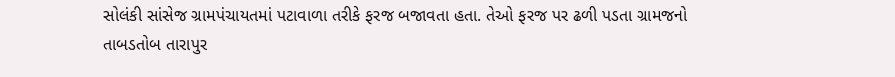સોલંકી સાંસેજ ગ્રામપંચાયતમાં પટાવાળા તરીકે ફરજ બજાવતા હતા. તેઓ ફરજ પર ઢળી પડતા ગ્રામજનો તાબડતોબ તારાપુર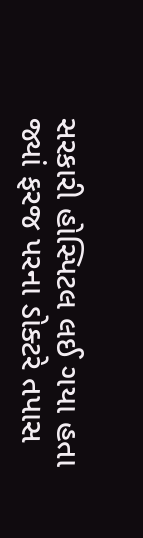સરકારી હોસ્પિટલ લઈ ગયા હતા જ્યાં ફરજ પરના ડોક્ટરે તપાસ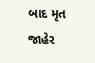બાદ મૃત જાહેર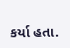કર્યા હતા.